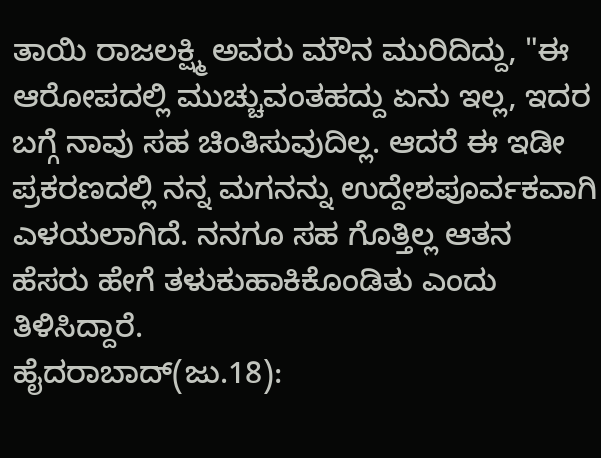ತಾಯಿ ರಾಜಲಕ್ಷ್ಮಿ ಅವರು ಮೌನ ಮುರಿದಿದ್ದು, "ಈ ಆರೋಪದಲ್ಲಿ ಮುಚ್ಚುವಂತಹದ್ದು ಏನು ಇಲ್ಲ, ಇದರ ಬಗ್ಗೆ ನಾವು ಸಹ ಚಿಂತಿಸುವುದಿಲ್ಲ. ಆದರೆ ಈ ಇಡೀ ಪ್ರಕರಣದಲ್ಲಿ ನನ್ನ ಮಗನನ್ನು ಉದ್ದೇಶಪೂರ್ವಕವಾಗಿ ಎಳಯಲಾಗಿದೆ. ನನಗೂ ಸಹ ಗೊತ್ತಿಲ್ಲ ಆತನ ಹೆಸರು ಹೇಗೆ ತಳುಕುಹಾಕಿಕೊಂಡಿತು ಎಂದು ತಿಳಿಸಿದ್ದಾರೆ.
ಹೈದರಾಬಾದ್(ಜು.18):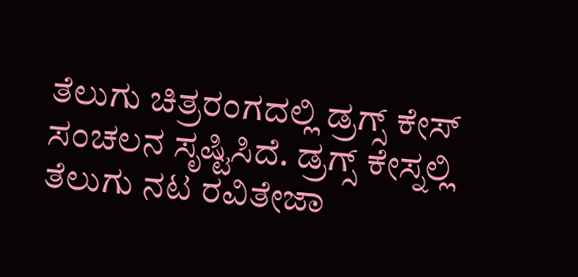ತೆಲುಗು ಚಿತ್ರರಂಗದಲ್ಲಿ ಡ್ರಗ್ಸ್ ಕೇಸ್ ಸಂಚಲನ ಸೃಷ್ಟಿಸಿದೆ. ಡ್ರಗ್ಸ್ ಕೇಸ್ನಲ್ಲಿ ತೆಲುಗು ನಟ ರವಿತೇಜಾ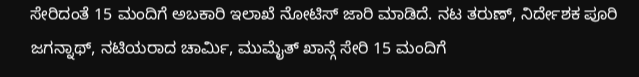ಸೇರಿದಂತೆ 15 ಮಂದಿಗೆ ಅಬಕಾರಿ ಇಲಾಖೆ ನೋಟಿಸ್ ಜಾರಿ ಮಾಡಿದೆ. ನಟ ತರುಣ್, ನಿರ್ದೇಶಕ ಪೂರಿ ಜಗನ್ನಾಥ್, ನಟಿಯರಾದ ಚಾರ್ಮಿ, ಮುಮೈತ್ ಖಾನ್ಗೆ ಸೇರಿ 15 ಮಂದಿಗೆ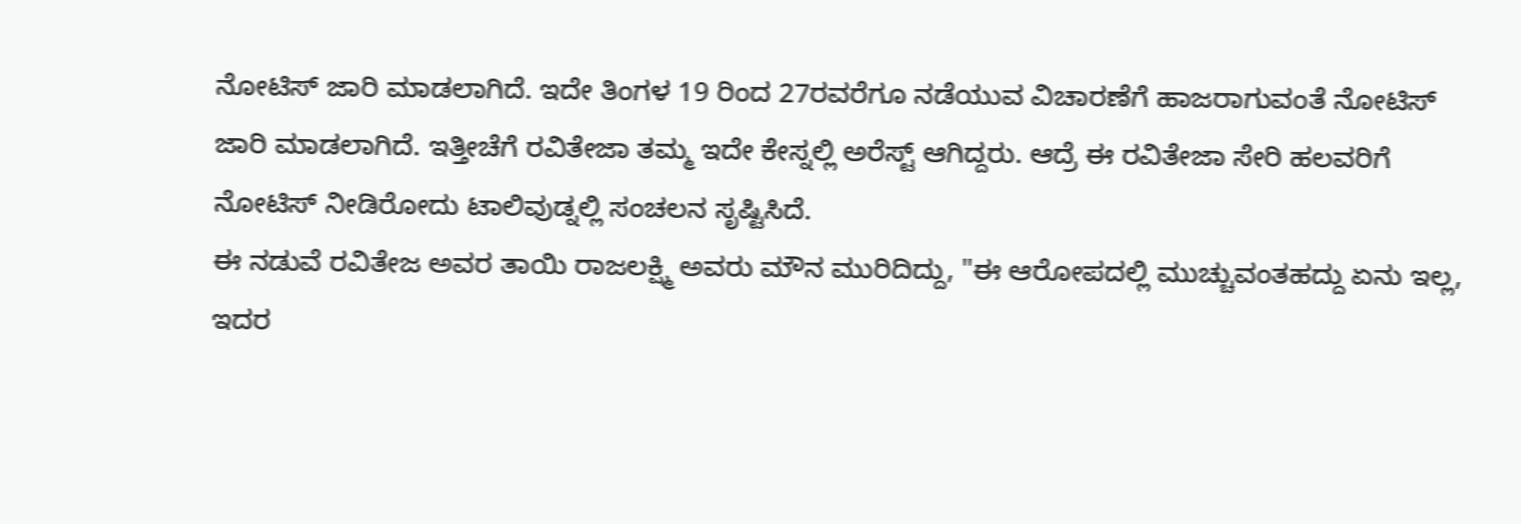ನೋಟಿಸ್ ಜಾರಿ ಮಾಡಲಾಗಿದೆ. ಇದೇ ತಿಂಗಳ 19 ರಿಂದ 27ರವರೆಗೂ ನಡೆಯುವ ವಿಚಾರಣೆಗೆ ಹಾಜರಾಗುವಂತೆ ನೋಟಿಸ್ ಜಾರಿ ಮಾಡಲಾಗಿದೆ. ಇತ್ತೀಚೆಗೆ ರವಿತೇಜಾ ತಮ್ಮ ಇದೇ ಕೇಸ್ನಲ್ಲಿ ಅರೆಸ್ಟ್ ಆಗಿದ್ದರು. ಆದ್ರೆ ಈ ರವಿತೇಜಾ ಸೇರಿ ಹಲವರಿಗೆ ನೋಟಿಸ್ ನೀಡಿರೋದು ಟಾಲಿವುಡ್ನಲ್ಲಿ ಸಂಚಲನ ಸೃಷ್ಟಿಸಿದೆ.
ಈ ನಡುವೆ ರವಿತೇಜ ಅವರ ತಾಯಿ ರಾಜಲಕ್ಷ್ಮಿ ಅವರು ಮೌನ ಮುರಿದಿದ್ದು, "ಈ ಆರೋಪದಲ್ಲಿ ಮುಚ್ಚುವಂತಹದ್ದು ಏನು ಇಲ್ಲ, ಇದರ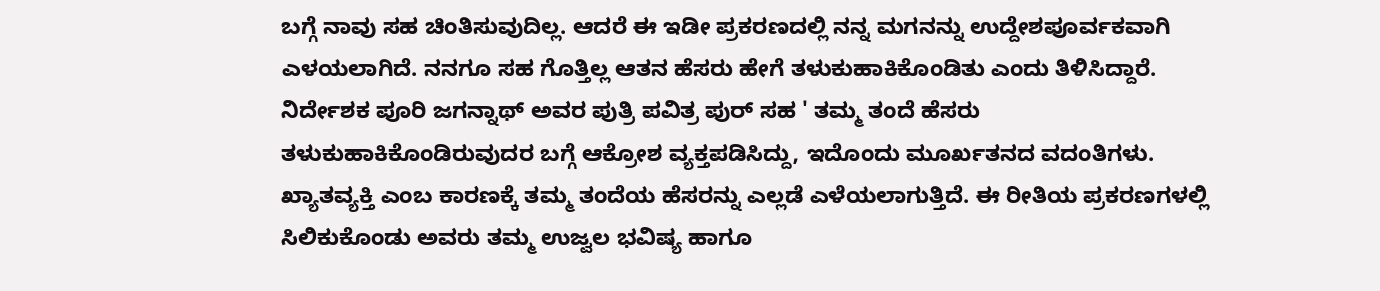ಬಗ್ಗೆ ನಾವು ಸಹ ಚಿಂತಿಸುವುದಿಲ್ಲ. ಆದರೆ ಈ ಇಡೀ ಪ್ರಕರಣದಲ್ಲಿ ನನ್ನ ಮಗನನ್ನು ಉದ್ದೇಶಪೂರ್ವಕವಾಗಿ ಎಳಯಲಾಗಿದೆ. ನನಗೂ ಸಹ ಗೊತ್ತಿಲ್ಲ ಆತನ ಹೆಸರು ಹೇಗೆ ತಳುಕುಹಾಕಿಕೊಂಡಿತು ಎಂದು ತಿಳಿಸಿದ್ದಾರೆ.
ನಿರ್ದೇಶಕ ಪೂರಿ ಜಗನ್ನಾಥ್ ಅವರ ಪುತ್ರಿ ಪವಿತ್ರ ಪುರ್ ಸಹ ' ತಮ್ಮ ತಂದೆ ಹೆಸರು ತಳುಕುಹಾಕಿಕೊಂಡಿರುವುದರ ಬಗ್ಗೆ ಆಕ್ರೋಶ ವ್ಯಕ್ತಪಡಿಸಿದ್ದು, ಇದೊಂದು ಮೂರ್ಖತನದ ವದಂತಿಗಳು. ಖ್ಯಾತವ್ಯಕ್ತಿ ಎಂಬ ಕಾರಣಕ್ಕೆ ತಮ್ಮ ತಂದೆಯ ಹೆಸರನ್ನು ಎಲ್ಲಡೆ ಎಳೆಯಲಾಗುತ್ತಿದೆ. ಈ ರೀತಿಯ ಪ್ರಕರಣಗಳಲ್ಲಿ ಸಿಲಿಕುಕೊಂಡು ಅವರು ತಮ್ಮ ಉಜ್ವಲ ಭವಿಷ್ಯ ಹಾಗೂ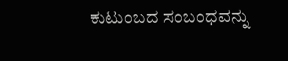ಕುಟುಂಬದ ಸಂಬಂಧವನ್ನು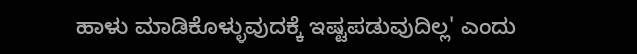ಹಾಳು ಮಾಡಿಕೊಳ್ಳುವುದಕ್ಕೆ ಇಷ್ಟಪಡುವುದಿಲ್ಲ' ಎಂದು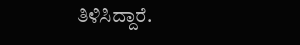ತಿಳಿಸಿದ್ದಾರೆ.